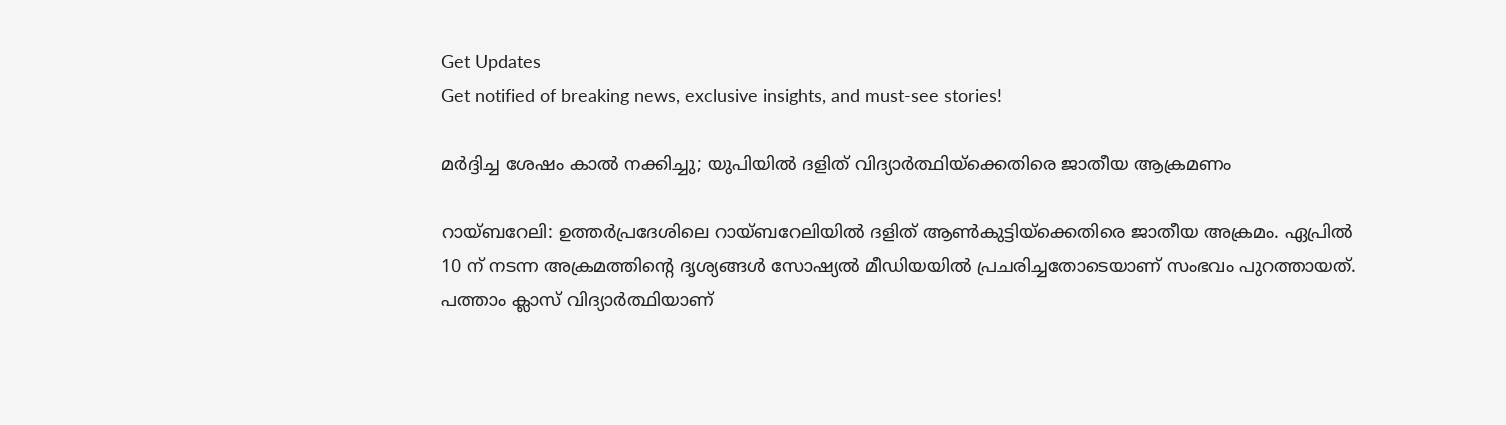Get Updates
Get notified of breaking news, exclusive insights, and must-see stories!

മര്‍ദ്ദിച്ച ശേഷം കാല്‍ നക്കിച്ചു; യുപിയില്‍ ദളിത് വിദ്യാര്‍ത്ഥിയ്‌ക്കെതിരെ ജാതീയ ആക്രമണം

റായ്ബറേലി: ഉത്തര്‍പ്രദേശിലെ റായ്ബറേലിയില്‍ ദളിത് ആണ്‍കുട്ടിയ്‌ക്കെതിരെ ജാതീയ അക്രമം. ഏപ്രില്‍ 10 ന് നടന്ന അക്രമത്തിന്റെ ദൃശ്യങ്ങള്‍ സോഷ്യല്‍ മീഡിയയില്‍ പ്രചരിച്ചതോടെയാണ് സംഭവം പുറത്തായത്. പത്താം ക്ലാസ് വിദ്യാര്‍ത്ഥിയാണ്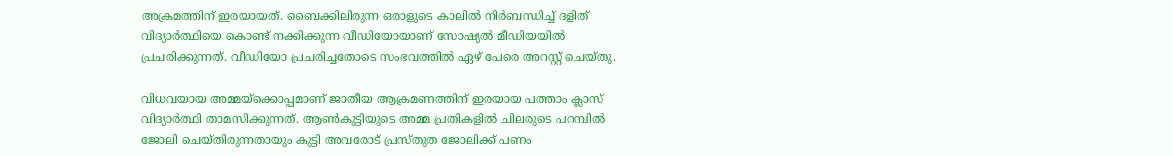അക്രമത്തിന് ഇരയായത്. ബൈക്കിലിരുന്ന ഒരാളുടെ കാലില്‍ നിര്‍ബന്ധിച്ച് ദളിത് വിദ്യാര്‍ത്ഥിയെ കൊണ്ട് നക്കിക്കുന്ന വീഡിയോയാണ് സോഷ്യല്‍ മീഡിയയില്‍ പ്രചരിക്കുന്നത്. വീഡിയോ പ്രചരിച്ചതോടെ സംഭവത്തില്‍ ഏഴ് പേരെ അറസ്റ്റ് ചെയ്തു.

വിധവയായ അമ്മയ്ക്കൊപ്പമാണ് ജാതീയ ആക്രമണത്തിന് ഇരയായ പത്താം ക്ലാസ് വിദ്യാര്‍ത്ഥി താമസിക്കുന്നത്. ആണ്‍കുട്ടിയുടെ അമ്മ പ്രതികളില്‍ ചിലരുടെ പറമ്പില്‍ ജോലി ചെയ്തിരുന്നതായും കുട്ടി അവരോട് പ്രസ്തുത ജോലിക്ക് പണം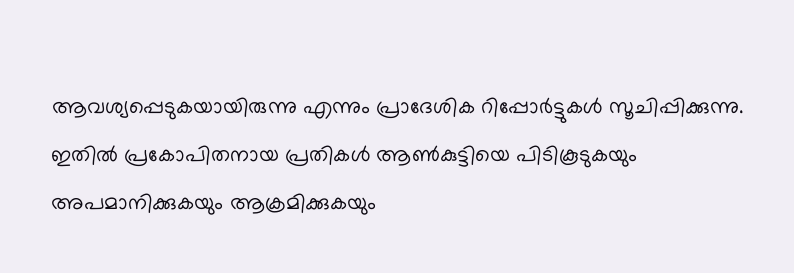ആവശ്യപ്പെടുകയായിരുന്നു എന്നും പ്രാദേശിക റിപ്പോര്‍ട്ടുകള്‍ സൂചിപ്പിക്കുന്നു. ഇതില്‍ പ്രകോപിതനായ പ്രതികള്‍ ആണ്‍കുട്ടിയെ പിടികൂടുകയും അപമാനിക്കുകയും ആക്രമിക്കുകയും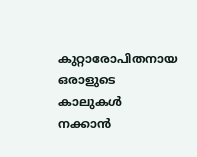കുറ്റാരോപിതനായ ഒരാളുടെ കാലുകള്‍ നക്കാന്‍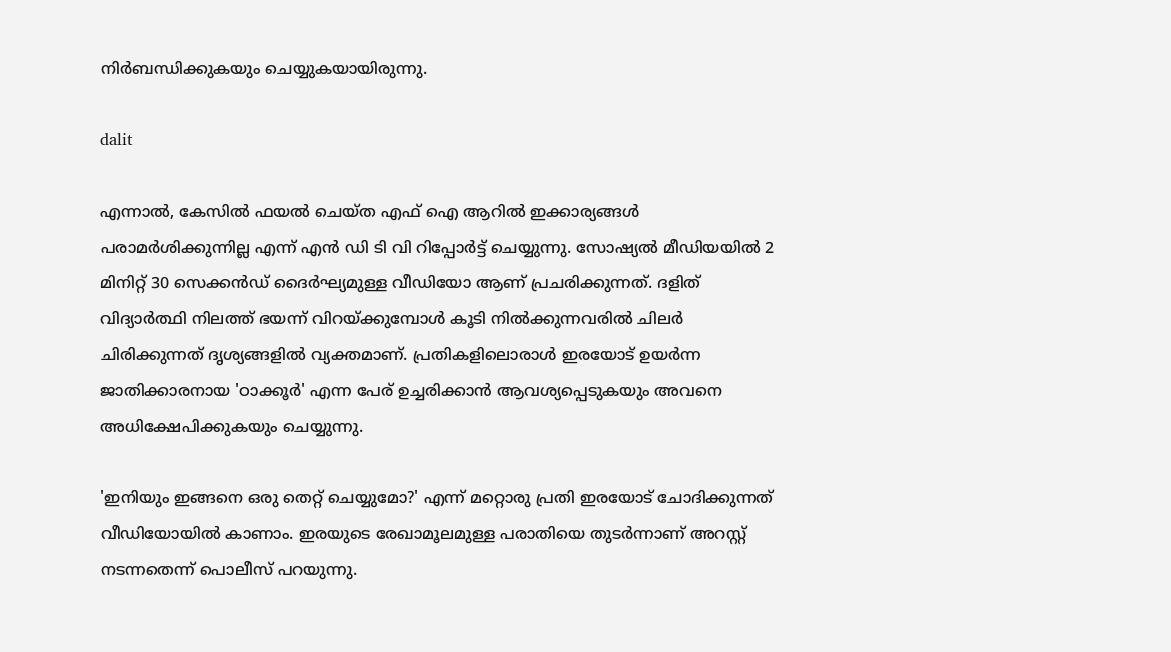നിര്‍ബന്ധിക്കുകയും ചെയ്യുകയായിരുന്നു.

dalit

എന്നാല്‍, കേസില്‍ ഫയല്‍ ചെയ്ത എഫ് ഐ ആറില്‍ ഇക്കാര്യങ്ങള്‍ പരാമര്‍ശിക്കുന്നില്ല എന്ന് എന്‍ ഡി ടി വി റിപ്പോര്‍ട്ട് ചെയ്യുന്നു. സോഷ്യല്‍ മീഡിയയില്‍ 2 മിനിറ്റ് 30 സെക്കന്‍ഡ് ദൈര്‍ഘ്യമുള്ള വീഡിയോ ആണ് പ്രചരിക്കുന്നത്. ദളിത് വിദ്യാര്‍ത്ഥി നിലത്ത് ഭയന്ന് വിറയ്ക്കുമ്പോള്‍ കൂടി നില്‍ക്കുന്നവരില്‍ ചിലര്‍ ചിരിക്കുന്നത് ദൃശ്യങ്ങളില്‍ വ്യക്തമാണ്. പ്രതികളിലൊരാള്‍ ഇരയോട് ഉയര്‍ന്ന ജാതിക്കാരനായ 'ഠാക്കൂര്‍' എന്ന പേര് ഉച്ചരിക്കാന്‍ ആവശ്യപ്പെടുകയും അവനെ അധിക്ഷേപിക്കുകയും ചെയ്യുന്നു.

'ഇനിയും ഇങ്ങനെ ഒരു തെറ്റ് ചെയ്യുമോ?' എന്ന് മറ്റൊരു പ്രതി ഇരയോട് ചോദിക്കുന്നത് വീഡിയോയില്‍ കാണാം. ഇരയുടെ രേഖാമൂലമുള്ള പരാതിയെ തുടര്‍ന്നാണ് അറസ്റ്റ് നടന്നതെന്ന് പൊലീസ് പറയുന്നു.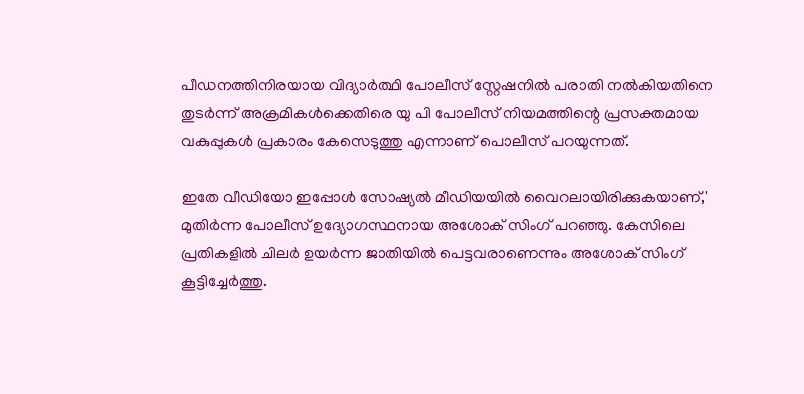പീഡനത്തിനിരയായ വിദ്യാര്‍ത്ഥി പോലീസ് സ്റ്റേഷനില്‍ പരാതി നല്‍കിയതിനെ തുടര്‍ന്ന് അക്രമികള്‍ക്കെതിരെ യു പി പോലീസ് നിയമത്തിന്റെ പ്രസക്തമായ വകുപ്പുകള്‍ പ്രകാരം കേസെടുത്തു എന്നാണ് പൊലീസ് പറയുന്നത്.

ഇതേ വീഡിയോ ഇപ്പോള്‍ സോഷ്യല്‍ മീഡിയയില്‍ വൈറലായിരിക്കുകയാണ്,' മുതിര്‍ന്ന പോലീസ് ഉദ്യോഗസ്ഥനായ അശോക് സിംഗ് പറഞ്ഞു. കേസിലെ പ്രതികളില്‍ ചിലര്‍ ഉയര്‍ന്ന ജാതിയില്‍ പെട്ടവരാണെന്നും അശോക് സിംഗ് കൂട്ടിച്ചേര്‍ത്തു.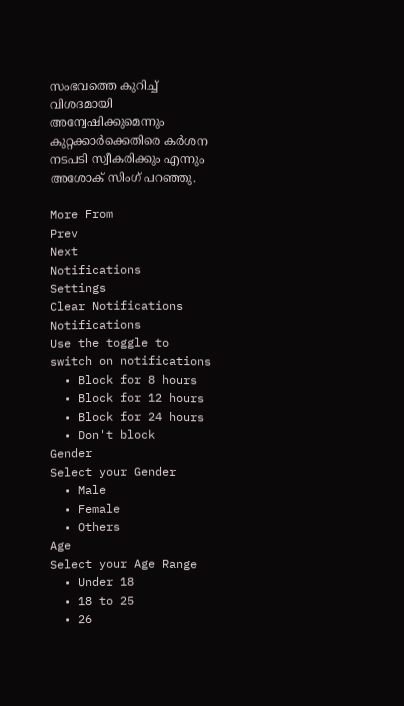സംഭവത്തെ കുറിച്ച് വിശദമായി അന്വേഷിക്കുമെന്നും കുറ്റക്കാര്‍ക്കെതിരെ കര്‍ശന നടപടി സ്വീകരിക്കും എന്നും അശോക് സിംഗ് പറഞ്ഞു.

More From
Prev
Next
Notifications
Settings
Clear Notifications
Notifications
Use the toggle to switch on notifications
  • Block for 8 hours
  • Block for 12 hours
  • Block for 24 hours
  • Don't block
Gender
Select your Gender
  • Male
  • Female
  • Others
Age
Select your Age Range
  • Under 18
  • 18 to 25
  • 26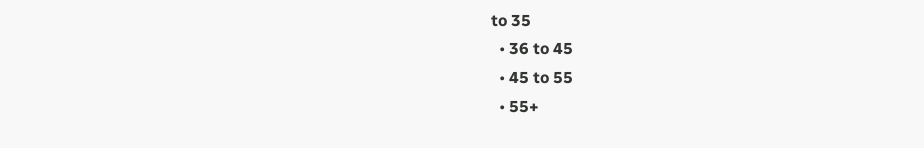to 35
  • 36 to 45
  • 45 to 55
  • 55+